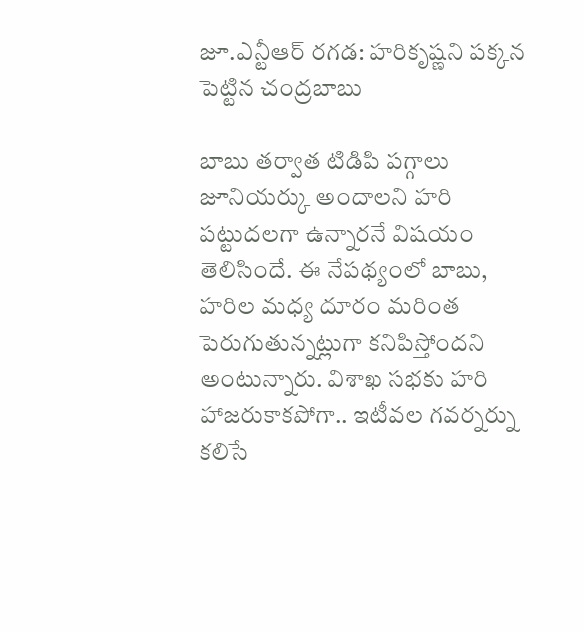జూ.ఎన్టీఆర్ రగడ: హరికృష్ణని పక్కన పెట్టిన చంద్రబాబు

బాబు తర్వాత టిడిపి పగ్గాలు జూనియర్కు అందాలని హరి పట్టుదలగా ఉన్నారనే విషయం తెలిసిందే. ఈ నేపథ్యంలో బాబు, హరిల మధ్య దూరం మరింత పెరుగుతున్నట్లుగా కనిపిస్తోందని అంటున్నారు. విశాఖ సభకు హరి హాజరుకాకపోగా.. ఇటీవల గవర్నర్ను కలిసే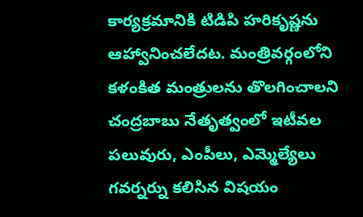కార్యక్రమానికి టిడిపి హరికృష్ణను ఆహ్వానించలేదట. మంత్రివర్గంలోని కళంకిత మంత్రులను తొలగించాలని చంద్రబాబు నేతృత్వంలో ఇటీవల పలువురు, ఎంపీలు, ఎమ్మెల్యేలు గవర్నర్ను కలిసిన విషయం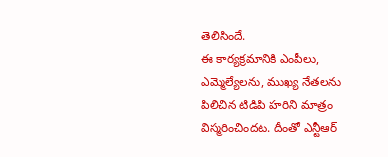తెలిసిందే.
ఈ కార్యక్రమానికి ఎంపీలు, ఎమ్మెల్యేలను, ముఖ్య నేతలను పిలిచిన టిడిపి హరిని మాత్రం విస్మరించిందట. దీంతో ఎన్టీఆర్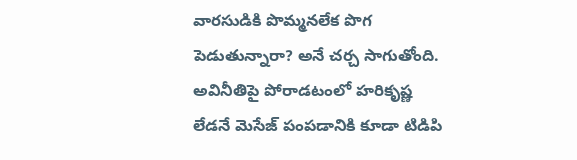వారసుడికి పొమ్మనలేక పొగ పెడుతున్నారా? అనే చర్చ సాగుతోంది. అవినీతిపై పోరాడటంలో హరికృష్ణ లేడనే మెసేజ్ పంపడానికి కూడా టిడిపి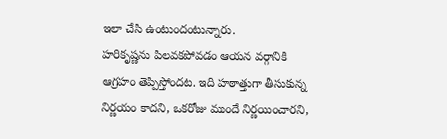ఇలా చేసి ఉంటుందంటున్నారు.
హరికృష్ణను పిలవకపోవడం ఆయన వర్గానికి ఆగ్రహం తెప్పిస్తోందట. ఇది హఠాత్తుగా తీసుకున్న నిర్ణయం కాదని, ఒకరోజు ముందే నిర్ణయించారని,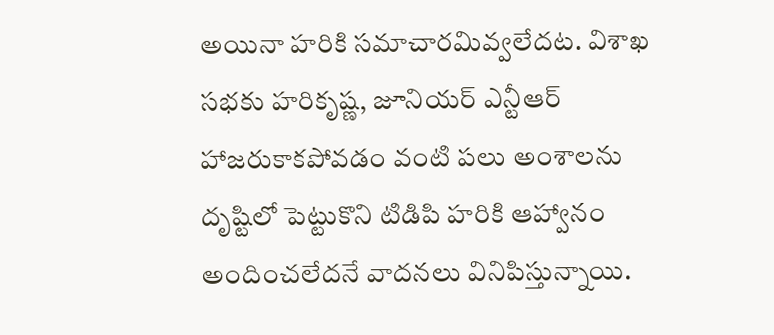అయినా హరికి సమాచారమివ్వలేదట. విశాఖ సభకు హరికృష్ణ, జూనియర్ ఎన్టీఆర్ హాజరుకాకపోవడం వంటి పలు అంశాలను దృష్టిలో పెట్టుకొని టిడిపి హరికి ఆహ్వానం అందించలేదనే వాదనలు వినిపిస్తున్నాయి.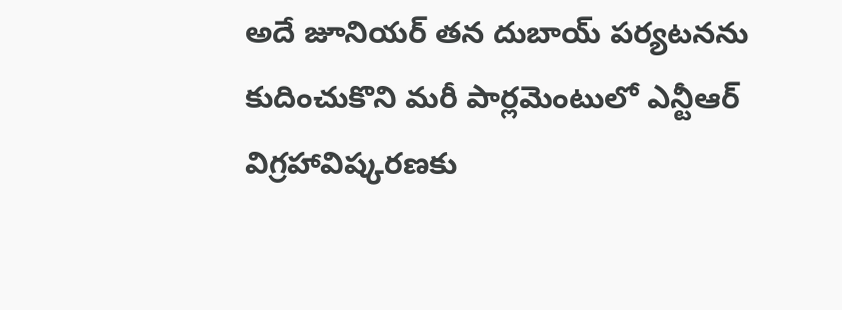అదే జూనియర్ తన దుబాయ్ పర్యటనను కుదించుకొని మరీ పార్లమెంటులో ఎన్టీఆర్ విగ్రహావిష్కరణకు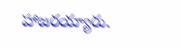హాజరయ్యారు.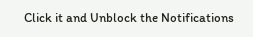Click it and Unblock the Notifications